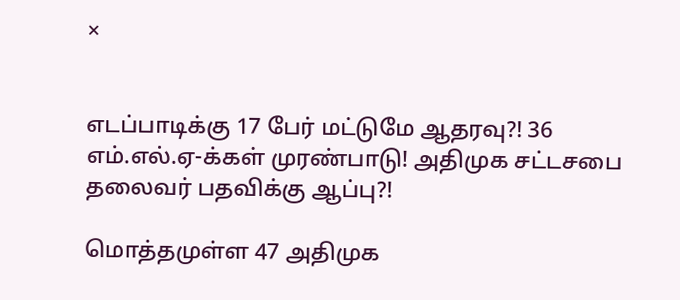×


எடப்பாடிக்கு 17 பேர் மட்டுமே ஆதரவு?! 36 எம்.எல்.ஏ-க்கள் முரண்பாடு! அதிமுக சட்டசபை தலைவர் பதவிக்கு ஆப்பு?!

மொத்தமுள்ள 47 அதிமுக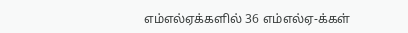எம்எல்ஏக்களில் 36 எம்எல்ஏ-க்கள்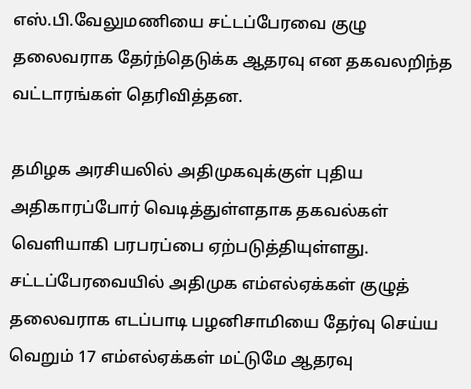எஸ்.பி.வேலுமணியை சட்டப்பேரவை குழு தலைவராக தேர்ந்தெடுக்க ஆதரவு என தகவலறிந்த வட்டாரங்கள் தெரிவித்தன.

தமிழக அரசியலில் அதிமுகவுக்குள் புதிய அதிகாரப்போர் வெடித்துள்ளதாக தகவல்கள் வெளியாகி பரபரப்பை ஏற்படுத்தியுள்ளது. சட்டப்பேரவையில் அதிமுக எம்எல்ஏக்கள் குழுத் தலைவராக எடப்பாடி பழனிசாமியை தேர்வு செய்ய வெறும் 17 எம்எல்ஏக்கள் மட்டுமே ஆதரவு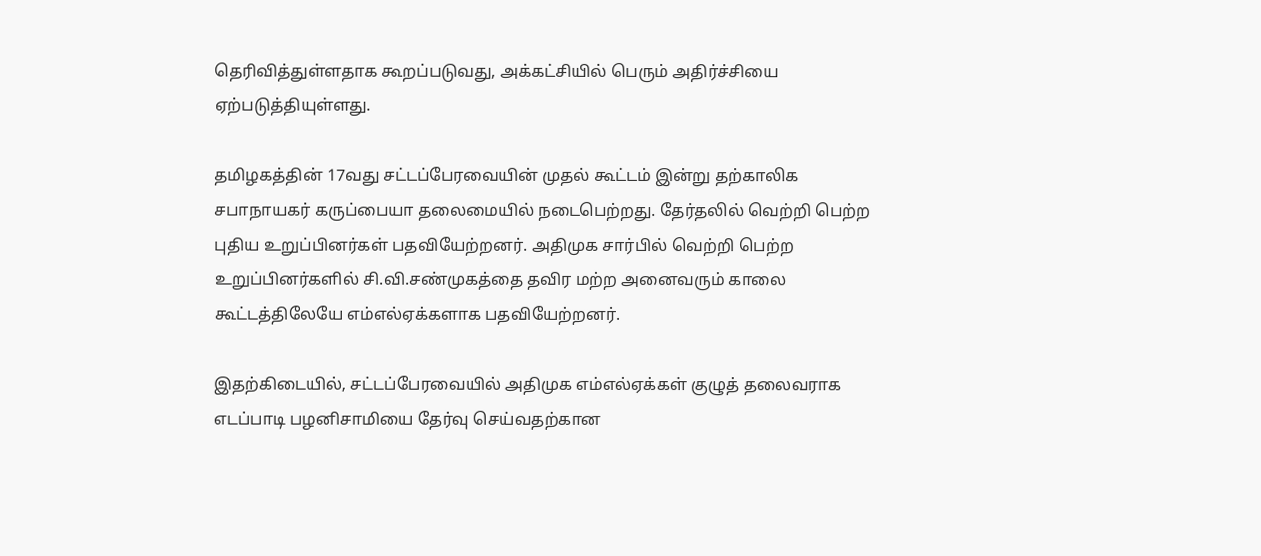தெரிவித்துள்ளதாக கூறப்படுவது, அக்கட்சியில் பெரும் அதிர்ச்சியை ஏற்படுத்தியுள்ளது.

தமிழகத்தின் 17வது சட்டப்பேரவையின் முதல் கூட்டம் இன்று தற்காலிக சபாநாயகர் கருப்பையா தலைமையில் நடைபெற்றது. தேர்தலில் வெற்றி பெற்ற புதிய உறுப்பினர்கள் பதவியேற்றனர். அதிமுக சார்பில் வெற்றி பெற்ற உறுப்பினர்களில் சி.வி.சண்முகத்தை தவிர மற்ற அனைவரும் காலை கூட்டத்திலேயே எம்எல்ஏக்களாக பதவியேற்றனர்.

இதற்கிடையில், சட்டப்பேரவையில் அதிமுக எம்எல்ஏக்கள் குழுத் தலைவராக எடப்பாடி பழனிசாமியை தேர்வு செய்வதற்கான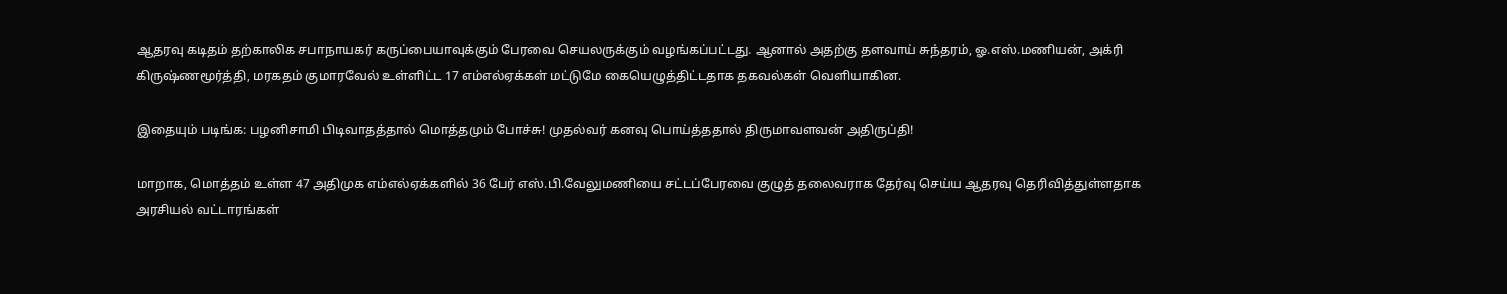ஆதரவு கடிதம் தற்காலிக சபாநாயகர் கருப்பையாவுக்கும் பேரவை செயலருக்கும் வழங்கப்பட்டது. ஆனால் அதற்கு தளவாய் சுந்தரம், ஓ.எஸ்.மணியன், அக்ரி கிருஷ்ணமூர்த்தி, மரகதம் குமாரவேல் உள்ளிட்ட 17 எம்எல்ஏக்கள் மட்டுமே கையெழுத்திட்டதாக தகவல்கள் வெளியாகின.

இதையும் படிங்க: பழனிசாமி பிடிவாதத்தால் மொத்தமும் போச்சு! முதல்வர் கனவு பொய்த்ததால் திருமாவளவன் அதிருப்தி!

மாறாக, மொத்தம் உள்ள 47 அதிமுக எம்எல்ஏக்களில் 36 பேர் எஸ்.பி.வேலுமணியை சட்டப்பேரவை குழுத் தலைவராக தேர்வு செய்ய ஆதரவு தெரிவித்துள்ளதாக அரசியல் வட்டாரங்கள்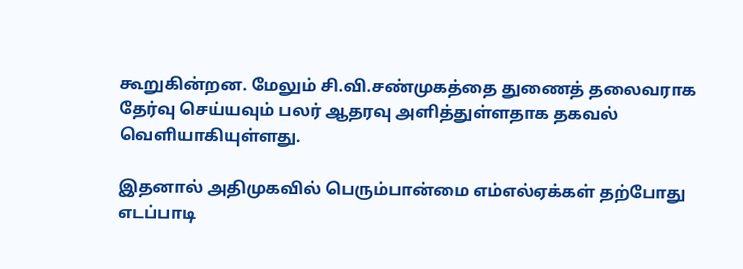கூறுகின்றன. மேலும் சி.வி.சண்முகத்தை துணைத் தலைவராக தேர்வு செய்யவும் பலர் ஆதரவு அளித்துள்ளதாக தகவல் வெளியாகியுள்ளது.

இதனால் அதிமுகவில் பெரும்பான்மை எம்எல்ஏக்கள் தற்போது எடப்பாடி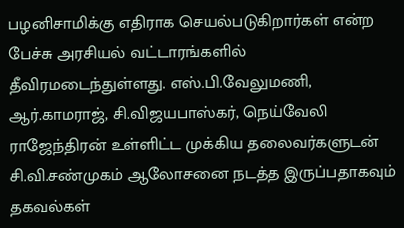பழனிசாமிக்கு எதிராக செயல்படுகிறார்கள் என்ற பேச்சு அரசியல் வட்டாரங்களில் தீவிரமடைந்துள்ளது. எஸ்.பி.வேலுமணி, ஆர்.காமராஜ், சி.விஜயபாஸ்கர், நெய்வேலி ராஜேந்திரன் உள்ளிட்ட முக்கிய தலைவர்களுடன் சி.வி.சண்முகம் ஆலோசனை நடத்த இருப்பதாகவும் தகவல்கள்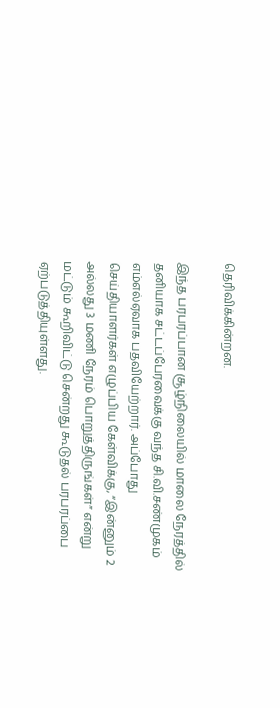தெரிவிக்கின்றன.

இந்த பரபரப்பான சூழ்நிலையில் மாலை நேரத்தில் தனியாக சட்டப்பேரவைக்கு வந்த சி.வி.சண்முகம் எம்எல்ஏவாக பதவியேற்றார். அப்போது செய்தியாளர்கள் எழுப்பிய கேள்விக்கு, “இன்னும் 2 அல்லது 3 மணி நேரம் பொறுத்திருங்கள்” என்று மட்டும் கூறிவிட்டு சென்றது கூடுதல் பரபரப்பை ஏற்படுத்தியுள்ளது.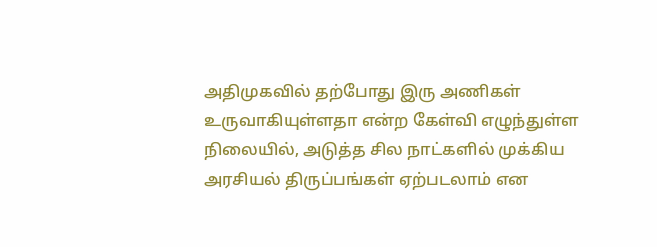அதிமுகவில் தற்போது இரு அணிகள் உருவாகியுள்ளதா என்ற கேள்வி எழுந்துள்ள நிலையில், அடுத்த சில நாட்களில் முக்கிய அரசியல் திருப்பங்கள் ஏற்படலாம் என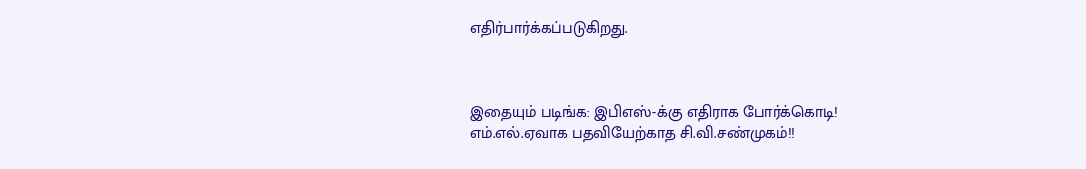எதிர்பார்க்கப்படுகிறது.



இதையும் படிங்க: இபிஎஸ்-க்கு எதிராக போர்க்கொடி! எம்.எல்.ஏவாக பதவியேற்காத சி.வி.சண்முகம்!!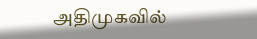அதிமுகவில்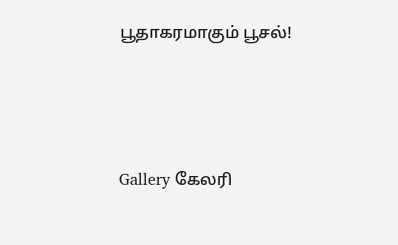பூதாகரமாகும் பூசல்!




Gallery கேலரி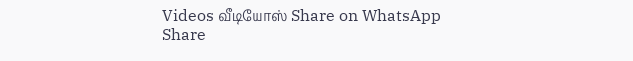Videos வீடியோஸ் Share on WhatsApp Share